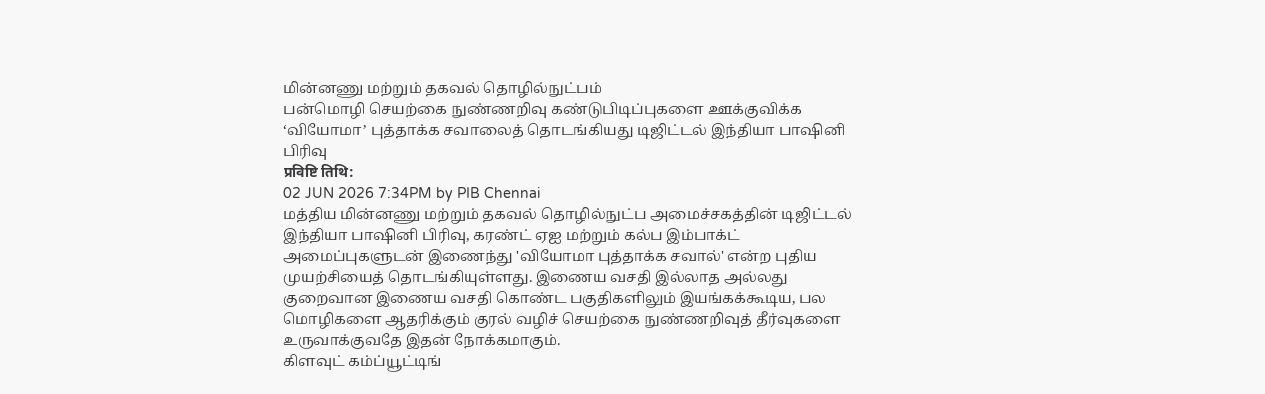மின்னணு மற்றும் தகவல் தொழில்நுட்பம்
பன்மொழி செயற்கை நுண்ணறிவு கண்டுபிடிப்புகளை ஊக்குவிக்க ‘வியோமா’ புத்தாக்க சவாலைத் தொடங்கியது டிஜிட்டல் இந்தியா பாஷினி பிரிவு
प्रविष्टि तिथि:
02 JUN 2026 7:34PM by PIB Chennai
மத்திய மின்னணு மற்றும் தகவல் தொழில்நுட்ப அமைச்சகத்தின் டிஜிட்டல் இந்தியா பாஷினி பிரிவு, கரண்ட் ஏஐ மற்றும் கல்ப இம்பாக்ட் அமைப்புகளுடன் இணைந்து 'வியோமா புத்தாக்க சவால்' என்ற புதிய முயற்சியைத் தொடங்கியுள்ளது. இணைய வசதி இல்லாத அல்லது குறைவான இணைய வசதி கொண்ட பகுதிகளிலும் இயங்கக்கூடிய, பல மொழிகளை ஆதரிக்கும் குரல் வழிச் செயற்கை நுண்ணறிவுத் தீர்வுகளை உருவாக்குவதே இதன் நோக்கமாகும்.
கிளவுட் கம்ப்யூட்டிங்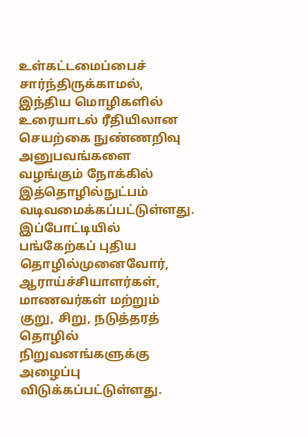உள்கட்டமைப்பைச் சார்ந்திருக்காமல், இந்திய மொழிகளில் உரையாடல் ரீதியிலான செயற்கை நுண்ணறிவு அனுபவங்களை வழங்கும் நோக்கில் இத்தொழில்நுட்பம் வடிவமைக்கப்பட்டுள்ளது.
இப்போட்டியில் பங்கேற்கப் புதிய தொழில்முனைவோர், ஆராய்ச்சியாளர்கள், மாணவர்கள் மற்றும் குறு, சிறு, நடுத்தரத் தொழில் நிறுவனங்களுக்கு அழைப்பு விடுக்கப்பட்டுள்ளது.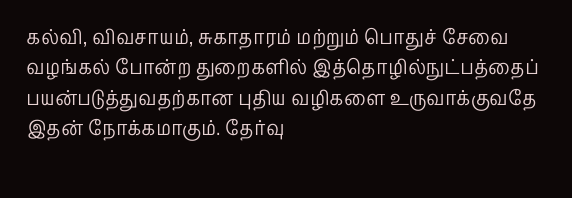கல்வி, விவசாயம், சுகாதாரம் மற்றும் பொதுச் சேவை வழங்கல் போன்ற துறைகளில் இத்தொழில்நுட்பத்தைப் பயன்படுத்துவதற்கான புதிய வழிகளை உருவாக்குவதே இதன் நோக்கமாகும். தேர்வு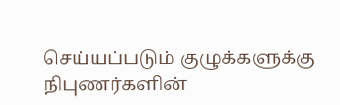செய்யப்படும் குழுக்களுக்கு நிபுணர்களின்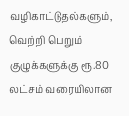வழிகாட்டுதல்களும், வெற்றி பெறும் குழுக்களுக்கு ரூ.80 லட்சம் வரையிலான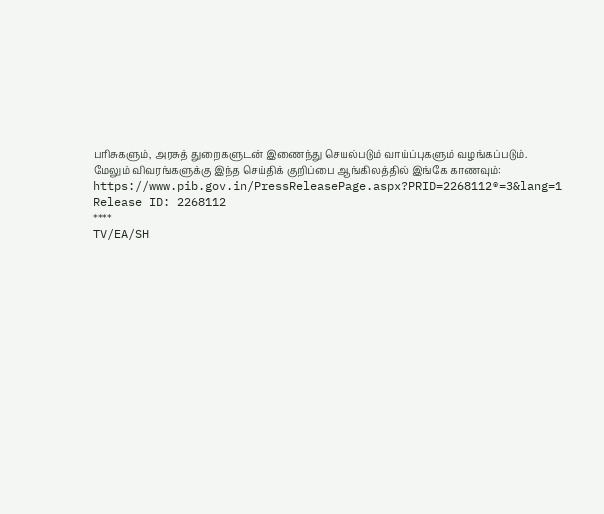பரிசுகளும், அரசுத் துறைகளுடன் இணைந்து செயல்படும் வாய்ப்புகளும் வழங்கப்படும்.
மேலும் விவரங்களுக்கு இந்த செய்திக் குறிப்பை ஆங்கிலத்தில் இங்கே காணவும்: https://www.pib.gov.in/PressReleasePage.aspx?PRID=2268112®=3&lang=1
Release ID: 2268112
****
TV/EA/SH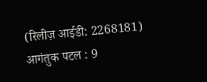(रिलीज़ आईडी: 2268181)
आगंतुक पटल : 9